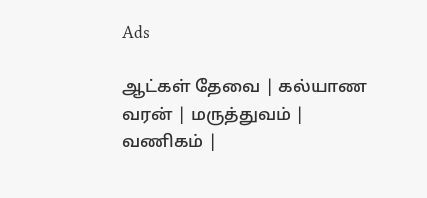Ads

ஆட்கள் தேவை | கல்யாண வரன் | மருத்துவம் | வணிகம் |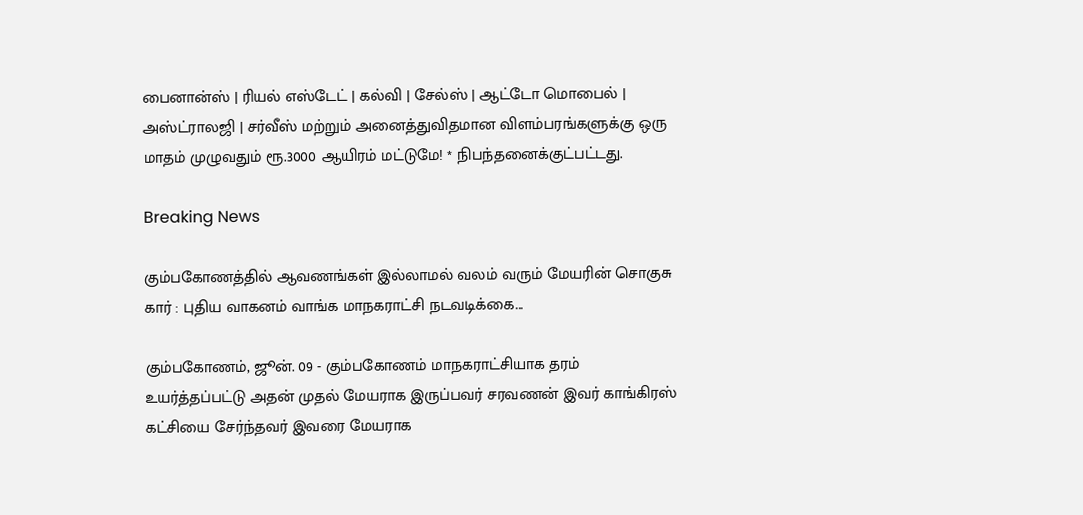பைனான்ஸ் | ரியல் எஸ்டேட் | கல்வி | சேல்ஸ் | ஆட்டோ மொபைல் | அஸ்ட்ராலஜி | சர்வீஸ் மற்றும் அனைத்துவிதமான விளம்பரங்களுக்கு ஒரு மாதம் முழுவதும் ரூ.3000 ஆயிரம் மட்டுமே! * நிபந்தனைக்குட்பட்டது.

Breaking News

கும்பகோணத்தில் ஆவணங்கள் இல்லாமல் வலம் வரும் மேயரின் சொகுசு கார் : புதிய வாகனம் வாங்க மாநகராட்சி நடவடிக்கை...

கும்பகோணம், ஜூன். 09 - கும்பகோணம் மாநகராட்சியாக தரம் உயர்த்தப்பட்டு அதன் முதல் மேயராக இருப்பவர் சரவணன் இவர் காங்கிரஸ் கட்சியை சேர்ந்தவர் இவரை மேயராக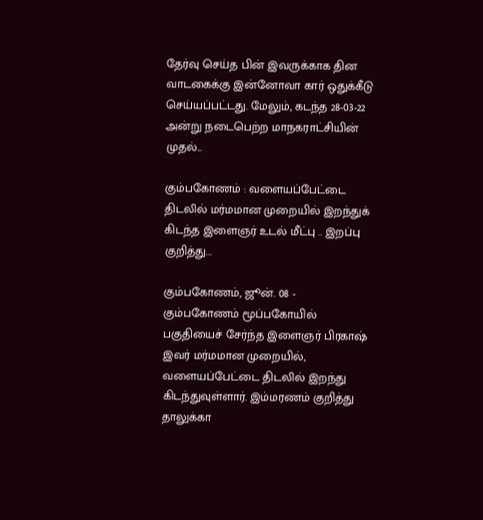தேர்வு செய்த பின் இவருக்காக தின வாடகைக்கு இன்னோவா கார் ஒதுக்கீடு செய்யப்பட்டது. மேலும், கடந்த 28-03-22 அன்று நடைபெற்ற மாநகராட்சியின் முதல்...

கும்பகோணம் : வளையப்பேட்டை திடலில் மர்மமான முறையில் இறந்துக் கிடந்த இளைஞர் உடல் மீட்பு .. இறப்பு குறித்து...

கும்பகோணம், ஜூன். 08 - கும்பகோணம் மூப்பகோயில் பகுதியைச் சேர்ந்த இளைஞர் பிரகாஷ் இவர் மர்மமான முறையில், வளையப்பேட்டை திடலில் இறந்து கிடந்துவுள்ளார். இம்மரணம் குறித்து தாலுக்கா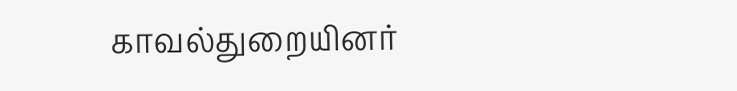காவல்துறையினர்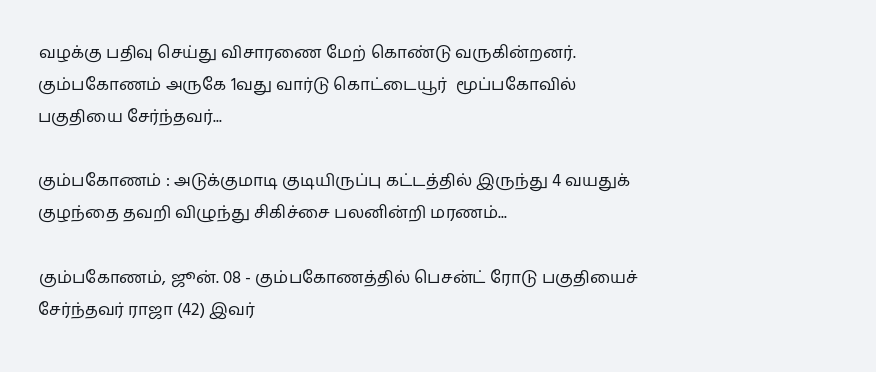வழக்கு பதிவு செய்து விசாரணை மேற் கொண்டு வருகின்றனர். கும்பகோணம் அருகே 1வது வார்டு கொட்டையூர்  மூப்பகோவில் பகுதியை சேர்ந்தவர்...

கும்பகோணம் : அடுக்குமாடி குடியிருப்பு கட்டத்தில் இருந்து 4 வயதுக் குழந்தை தவறி விழுந்து சிகிச்சை பலனின்றி மரணம்...

கும்பகோணம், ஜூன். 08 - கும்பகோணத்தில் பெசன்ட் ரோடு பகுதியைச் சேர்ந்தவர் ராஜா (42) இவர்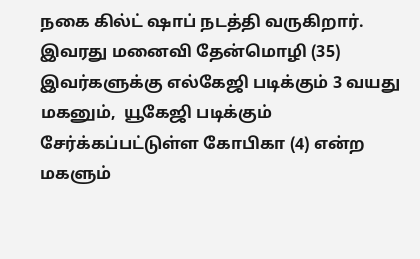நகை கில்ட் ஷாப் நடத்தி வருகிறார். இவரது மனைவி தேன்மொழி (35) இவர்களுக்கு எல்கேஜி படிக்கும் 3 வயது மகனும்,  யூகேஜி படிக்கும் சேர்க்கப்பட்டுள்ள கோபிகா (4) என்ற மகளும்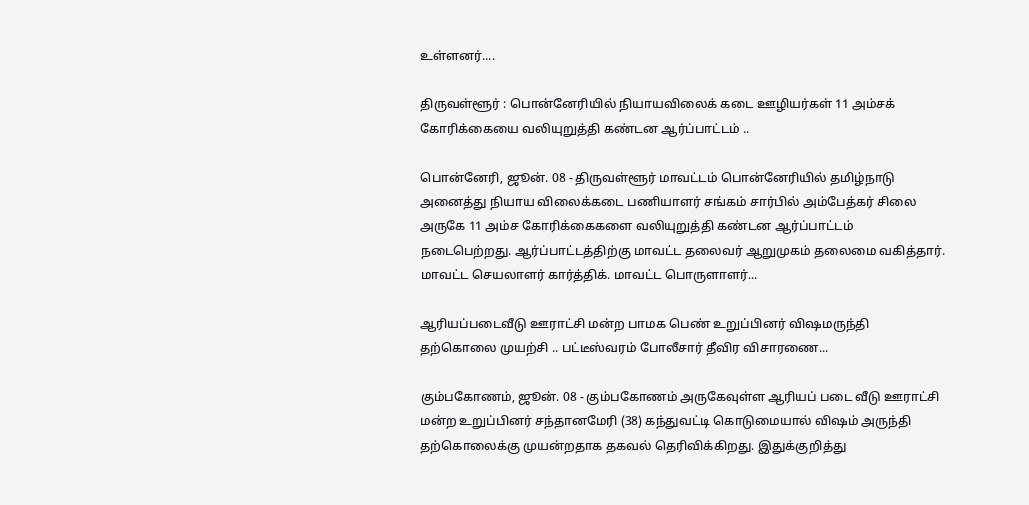உள்ளனர்....

திருவள்ளூர் : பொன்னேரியில் நியாயவிலைக் கடை ஊழியர்கள் 11 அம்சக் கோரிக்கையை வலியுறுத்தி கண்டன ஆர்ப்பாட்டம் ..

பொன்னேரி, ஜூன். 08 - திருவள்ளூர் மாவட்டம் பொன்னேரியில் தமிழ்நாடு அனைத்து நியாய விலைக்கடை பணியாளர் சங்கம் சார்பில் அம்பேத்கர் சிலை அருகே 11 அம்ச கோரிக்கைகளை வலியுறுத்தி கண்டன ஆர்ப்பாட்டம் நடைபெற்றது. ஆர்ப்பாட்டத்திற்கு மாவட்ட தலைவர் ஆறுமுகம் தலைமை வகித்தார். மாவட்ட செயலாளர் கார்த்திக். மாவட்ட பொருளாளர்...

ஆரியப்படைவீடு ஊராட்சி மன்ற பாமக பெண் உறுப்பினர் விஷமருந்தி தற்கொலை முயற்சி .. பட்டீஸ்வரம் போலீசார் தீவிர விசாரணை...

கும்பகோணம், ஜூன். 08 - கும்பகோணம் அருகேவுள்ள ஆரியப் படை வீடு ஊராட்சி மன்ற உறுப்பினர் சந்தானமேரி (38) கந்துவட்டி கொடுமையால் விஷம் அருந்தி தற்கொலைக்கு முயன்றதாக தகவல் தெரிவிக்கிறது. இதுக்குறித்து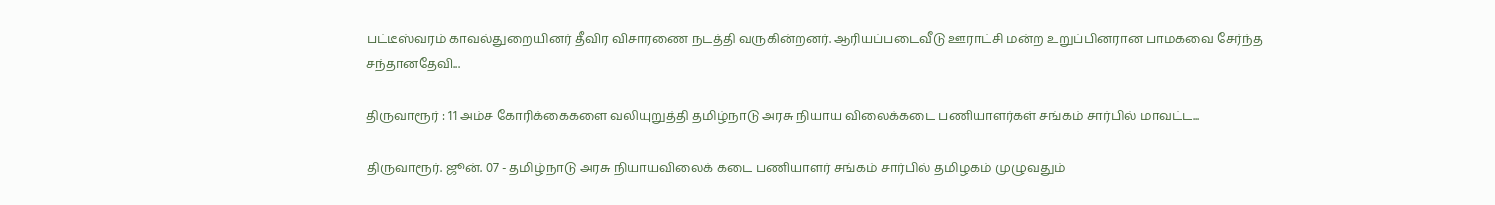பட்டீஸ்வரம் காவல்துறையினர் தீவிர விசாரணை நடத்தி வருகின்றனர். ஆரியப்படைவீடு ஊராட்சி மன்ற உறுப்பினரான பாமகவை சேர்ந்த சந்தானதேவி...

திருவாரூர் : 11 அம்ச கோரிக்கைகளை வலியுறுத்தி தமிழ்நாடு அரசு நியாய விலைக்கடை பணியாளர்கள் சங்கம் சார்பில் மாவட்ட...

திருவாரூர். ஜூன். 07 - தமிழ்நாடு அரசு நியாயவிலைக் கடை பணியாளர் சங்கம் சார்பில் தமிழகம் முழுவதும்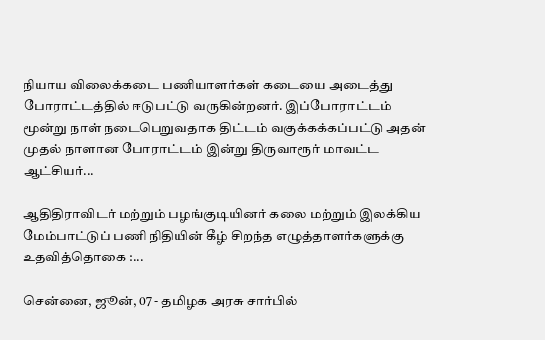நியாய விலைக்கடை பணியாளர்கள் கடையை அடைத்து போராட்டத்தில் ஈடுபட்டு வருகின்றனர். இப்போராட்டம் மூன்று நாள் நடைபெறுவதாக திட்டம் வகுக்கக்கப்பட்டு அதன் முதல் நாளான போராட்டம் இன்று திருவாரூர் மாவட்ட ஆட்சியர்...

ஆதிதிராவிடர் மற்றும் பழங்குடியினர் கலை மற்றும் இலக்கிய மேம்பாட்டுப் பணி நிதியின் கீழ் சிறந்த எழுத்தாளர்களுக்கு உதவித்தொகை :...

சென்னை, ஜூன், 07 - தமிழக அரசு சார்பில்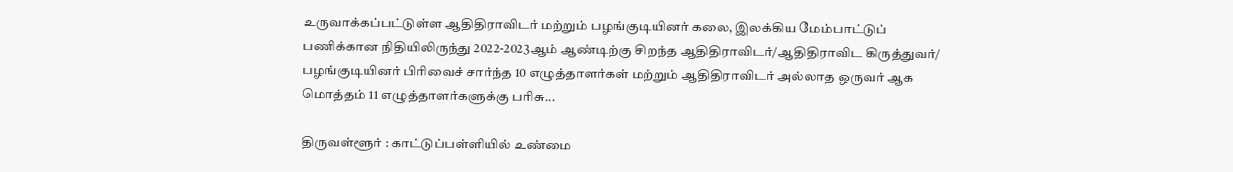உருவாக்கப்பட்டுள்ள ஆதிதிராவிடர் மற்றும் பழங்குடியினர் கலை, இலக்கிய மேம்பாட்டுப் பணிக்கான நிதியிலிருந்து 2022-2023ஆம் ஆண்டிற்கு சிறந்த ஆதிதிராவிடர்/ஆதிதிராவிட கிருத்துவர்/ பழங்குடியினர் பிரிவைச் சார்ந்த 10 எழுத்தாளர்கள் மற்றும் ஆதிதிராவிடர் அல்லாத ஒருவர் ஆக மொத்தம் 11 எழுத்தாளர்களுக்கு பரிசு...

திருவள்ளூர் : காட்டுப்பள்ளியில் உண்மை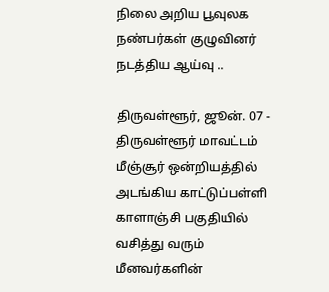நிலை அறிய பூவுலக நண்பர்கள் குழுவினர் நடத்திய ஆய்வு ..

திருவள்ளூர், ஜூன். 07 - திருவள்ளூர் மாவட்டம் மீஞ்சூர் ஒன்றியத்தில் அடங்கிய காட்டுப்பள்ளி காளாஞ்சி பகுதியில் வசித்து வரும் மீனவர்களின்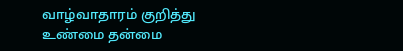வாழ்வாதாரம் குறித்து உண்மை தன்மை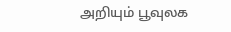அறியும் பூவுலக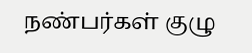நண்பர்கள் குழு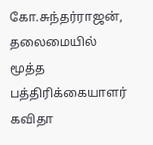கோ.சுந்தர்ராஜன், தலைமையில் மூத்த பத்திரிக்கையாளர் கவிதா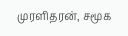முரளிதரன், சமூக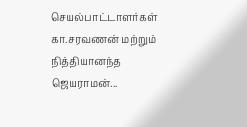செயல்பாட்டாளர்கள் கா‌.சரவணன் மற்றும் நித்தியானந்த ஜெயராமன்...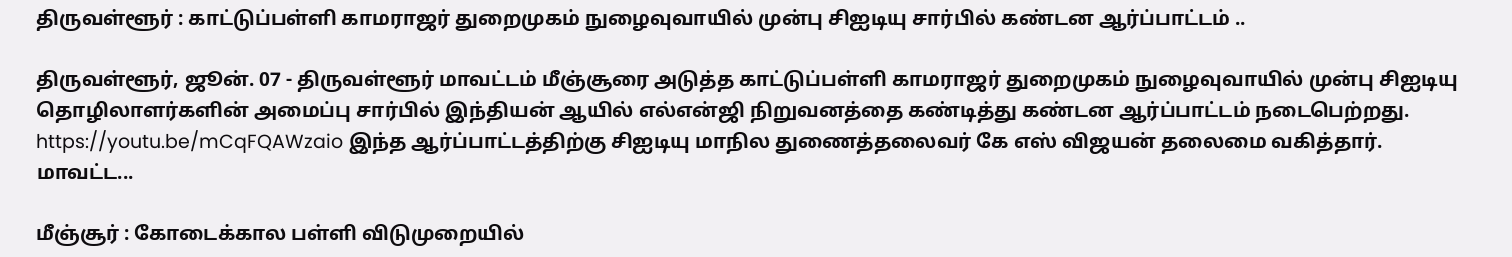திருவள்ளூர் : காட்டுப்பள்ளி காமராஜர் துறைமுகம் நுழைவுவாயில் முன்பு சிஐடியு சார்பில் கண்டன ஆர்ப்பாட்டம் ..

திருவள்ளூர், ஜூன். 07 - திருவள்ளூர் மாவட்டம் மீஞ்சூரை அடுத்த காட்டுப்பள்ளி காமராஜர் துறைமுகம் நுழைவுவாயில் முன்பு சிஐடியு தொழிலாளர்களின் அமைப்பு சார்பில் இந்தியன் ஆயில் எல்என்ஜி நிறுவனத்தை கண்டித்து கண்டன ஆர்ப்பாட்டம் நடைபெற்றது. https://youtu.be/mCqFQAWzaio இந்த ஆர்ப்பாட்டத்திற்கு சிஐடியு மாநில துணைத்தலைவர் கே எஸ் விஜயன் தலைமை வகித்தார். மாவட்ட...

மீஞ்சூர் : கோடைக்கால பள்ளி விடுமுறையில்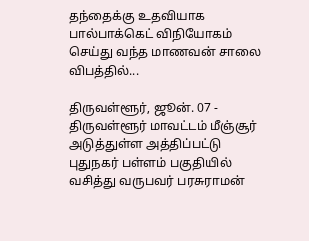தந்தைக்கு உதவியாக பால்பாக்கெட் விநியோகம் செய்து வந்த மாணவன் சாலை விபத்தில்...

திருவள்ளூர், ஜூன். 07 - திருவள்ளூர் மாவட்டம் மீஞ்சூர் அடுத்துள்ள அத்திப்பட்டு புதுநகர் பள்ளம் பகுதியில் வசித்து வருபவர் பரசுராமன்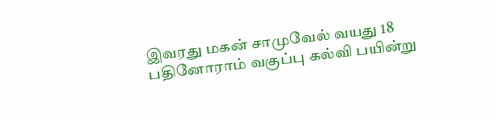இவரது மகன் சாமுவேல் வயது 18 பதினோராம் வகுப்பு கல்வி பயின்று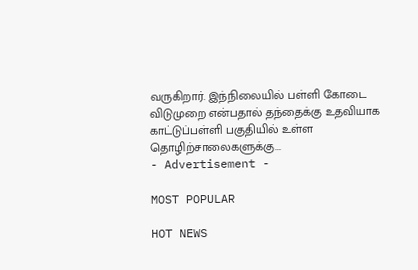வருகிறார். இந்நிலையில் பள்ளி கோடை விடுமுறை என்பதால் தந்தைக்கு உதவியாக காட்டுப்பள்ளி பகுதியில் உள்ள தொழிற்சாலைகளுக்கு...
- Advertisement -

MOST POPULAR

HOT NEWS